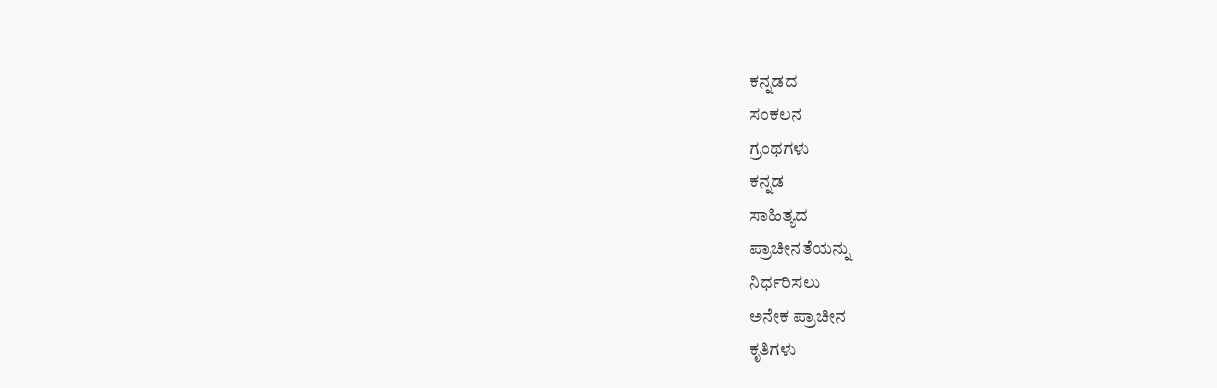ಕನ್ನಡದ
ಸಂಕಲನ
ಗ್ರಂಥಗಳು
ಕನ್ನಡ
ಸಾಹಿತ್ಯದ
ಪ್ರಾಚೀನತೆಯನ್ನು
ನಿರ್ಧರಿಸಲು
ಅನೇಕ ಪ್ರಾಚೀನ
ಕೃತಿಗಳು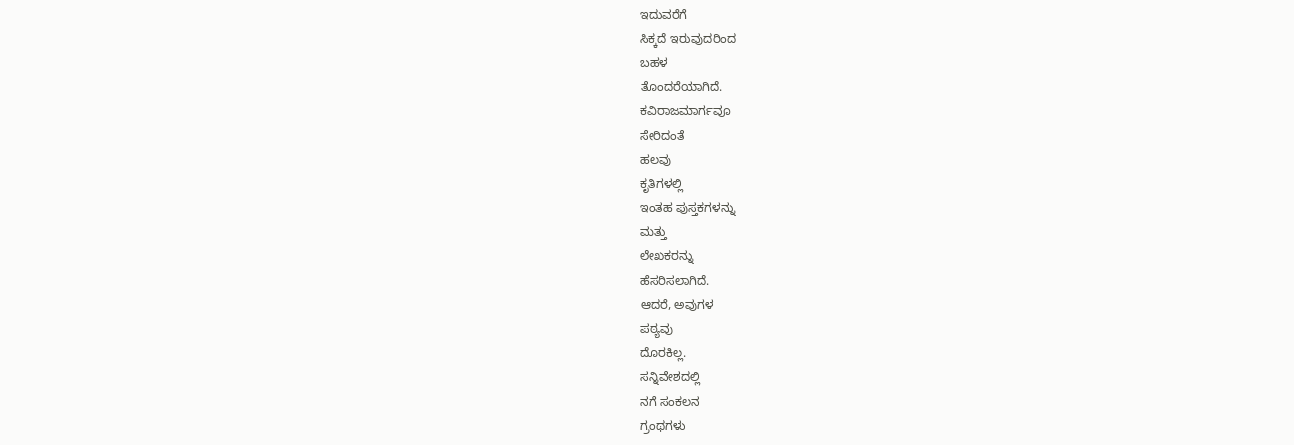ಇದುವರೆಗೆ
ಸಿಕ್ಕದೆ ಇರುವುದರಿಂದ
ಬಹಳ
ತೊಂದರೆಯಾಗಿದೆ.
ಕವಿರಾಜಮಾರ್ಗವೂ
ಸೇರಿದಂತೆ
ಹಲವು
ಕೃತಿಗಳಲ್ಲಿ
ಇಂತಹ ಪುಸ್ತಕಗಳನ್ನು
ಮತ್ತು
ಲೇಖಕರನ್ನು
ಹೆಸರಿಸಲಾಗಿದೆ.
ಆದರೆ, ಅವುಗಳ
ಪಠ್ಯವು
ದೊರಕಿಲ್ಲ.
ಸನ್ನಿವೇಶದಲ್ಲಿ
ನಗೆ ಸಂಕಲನ
ಗ್ರಂಥಗಳು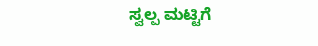ಸ್ವಲ್ಪ ಮಟ್ಟಿಗೆ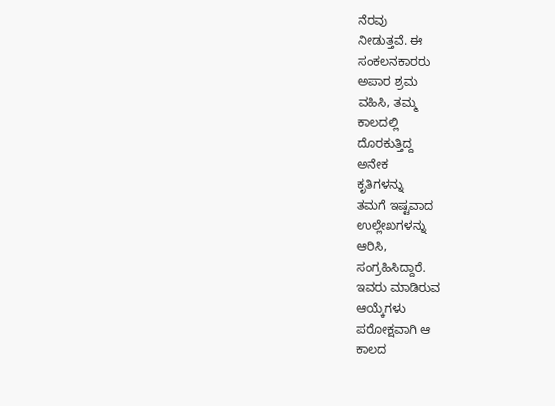ನೆರವು
ನೀಡುತ್ತವೆ. ಈ
ಸಂಕಲನಕಾರರು
ಅಪಾರ ಶ್ರಮ
ವಹಿಸಿ, ತಮ್ಮ
ಕಾಲದಲ್ಲಿ
ದೊರಕುತ್ತಿದ್ದ
ಅನೇಕ
ಕೃತಿಗಳನ್ನು
ತಮಗೆ ಇಷ್ಟವಾದ
ಉಲ್ಲೇಖಗಳನ್ನು
ಆರಿಸಿ,
ಸಂಗ್ರಹಿಸಿದ್ದಾರೆ.
ಇವರು ಮಾಡಿರುವ
ಆಯ್ಕೆಗಳು
ಪರೋಕ್ಷವಾಗಿ ಆ
ಕಾಲದ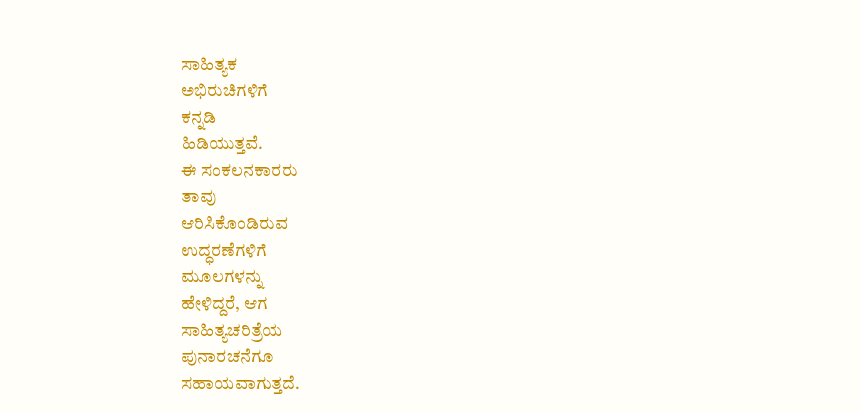ಸಾಹಿತ್ಯಕ
ಅಭಿರುಚಿಗಳಿಗೆ
ಕನ್ನಡಿ
ಹಿಡಿಯುತ್ತವೆ.
ಈ ಸಂಕಲನಕಾರರು
ತಾವು
ಆರಿಸಿಕೊಂಡಿರುವ
ಉದ್ಧರಣೆಗಳಿಗೆ
ಮೂಲಗಳನ್ನು
ಹೇಳಿದ್ದರೆ, ಆಗ
ಸಾಹಿತ್ಯಚರಿತ್ರೆಯ
ಪುನಾರಚನೆಗೂ
ಸಹಾಯವಾಗುತ್ತದೆ.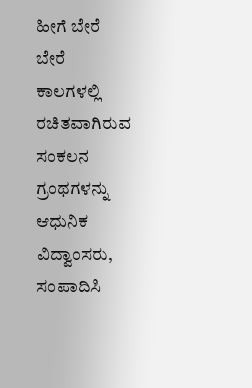ಹೀಗೆ ಬೇರೆ
ಬೇರೆ
ಕಾಲಗಳಲ್ಲಿ
ರಚಿತವಾಗಿರುವ
ಸಂಕಲನ
ಗ್ರಂಥಗಳನ್ನು
ಆಧುನಿಕ
ವಿದ್ವಾಂಸರು,
ಸಂಪಾದಿಸಿ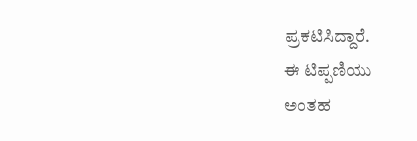ಪ್ರಕಟಿಸಿದ್ದಾರೆ.
ಈ ಟಿಪ್ಪಣಿಯು
ಅಂತಹ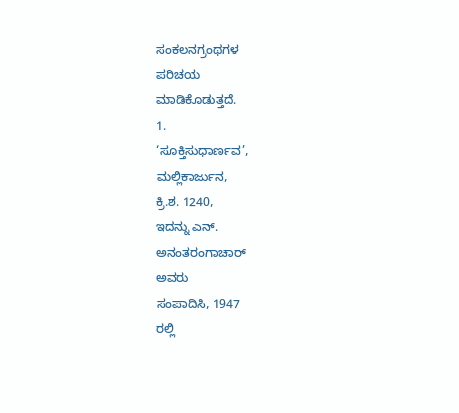ಸಂಕಲನಗ್ರಂಥಗಳ
ಪರಿಚಯ
ಮಾಡಿಕೊಡುತ್ತದೆ.
1.
‘ಸೂಕ್ತಿಸುಧಾರ್ಣವ’,
ಮಲ್ಲಿಕಾರ್ಜುನ,
ಕ್ರಿ.ಶ. 1240,
ಇದನ್ನು ಎನ್.
ಅನಂತರಂಗಾಚಾರ್
ಅವರು
ಸಂಪಾದಿಸಿ, 1947
ರಲ್ಲಿ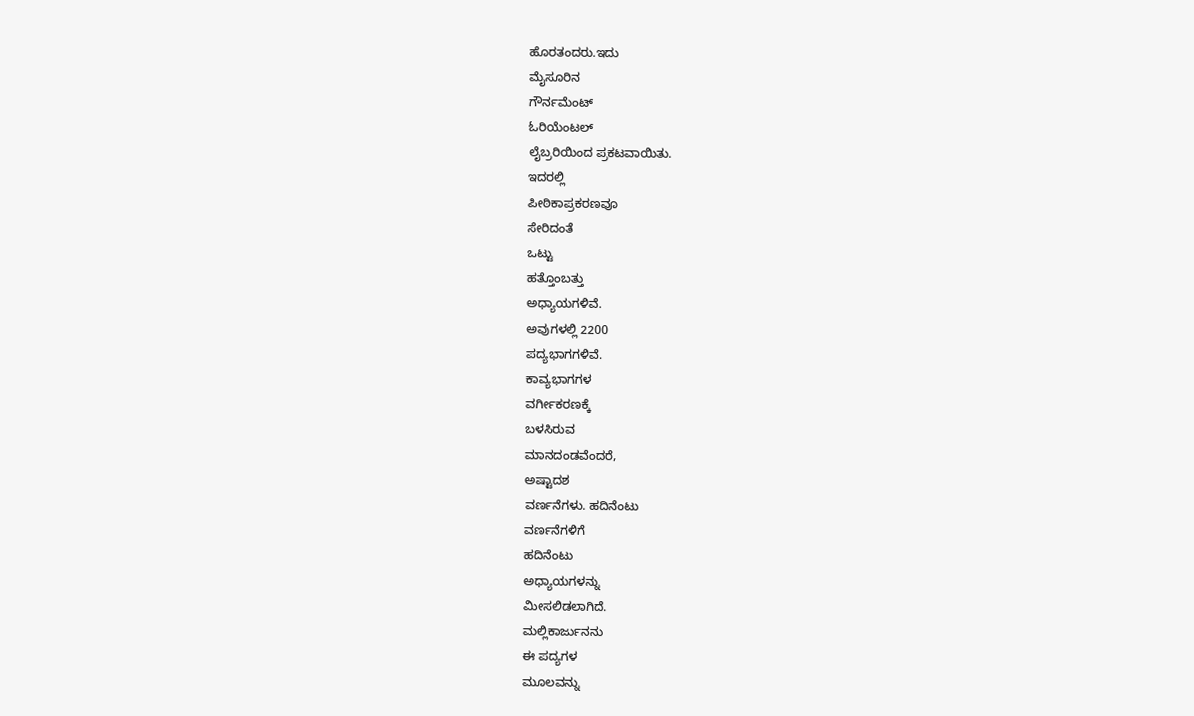ಹೊರತಂದರು.ಇದು
ಮೈಸೂರಿನ
ಗೌರ್ನಮೆಂಟ್
ಓರಿಯೆಂಟಲ್
ಲೈಬ್ರರಿಯಿಂದ ಪ್ರಕಟವಾಯಿತು.
ಇದರಲ್ಲಿ
ಪೀಠಿಕಾಪ್ರಕರಣವೂ
ಸೇರಿದಂತೆ
ಒಟ್ಟು
ಹತ್ತೊಂಬತ್ತು
ಅಧ್ಯಾಯಗಳಿವೆ.
ಅವುಗಳಲ್ಲಿ 2200
ಪದ್ಯಭಾಗಗಳಿವೆ.
ಕಾವ್ಯಭಾಗಗಳ
ವರ್ಗೀಕರಣಕ್ಕೆ
ಬಳಸಿರುವ
ಮಾನದಂಡವೆಂದರೆ,
ಅಷ್ಟಾದಶ
ವರ್ಣನೆಗಳು. ಹದಿನೆಂಟು
ವರ್ಣನೆಗಳಿಗೆ
ಹದಿನೆಂಟು
ಅಧ್ಯಾಯಗಳನ್ನು
ಮೀಸಲಿಡಲಾಗಿದೆ.
ಮಲ್ಲಿಕಾರ್ಜುನನು
ಈ ಪದ್ಯಗಳ
ಮೂಲವನ್ನು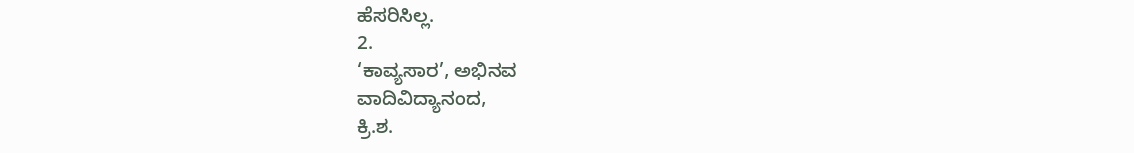ಹೆಸರಿಸಿಲ್ಲ.
2.
‘ಕಾವ್ಯಸಾರ’, ಅಭಿನವ
ವಾದಿವಿದ್ಯಾನಂದ,
ಕ್ರಿ.ಶ.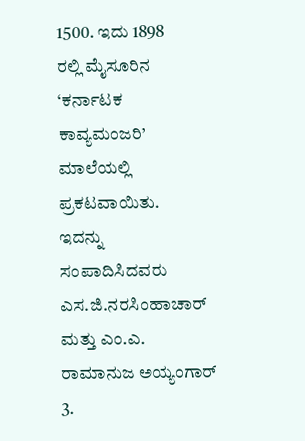1500. ಇದು 1898
ರಲ್ಲಿ ಮೈಸೂರಿನ
‘ಕರ್ನಾಟಕ
ಕಾವ್ಯಮಂಜರಿ’
ಮಾಲೆಯಲ್ಲಿ
ಪ್ರಕಟವಾಯಿತು.
ಇದನ್ನು
ಸಂಪಾದಿಸಿದವರು
ಎಸ.ಜಿ.ನರಸಿಂಹಾಚಾರ್
ಮತ್ತು ಎಂ.ಎ.
ರಾಮಾನುಜ ಅಯ್ಯಂಗಾರ್
3.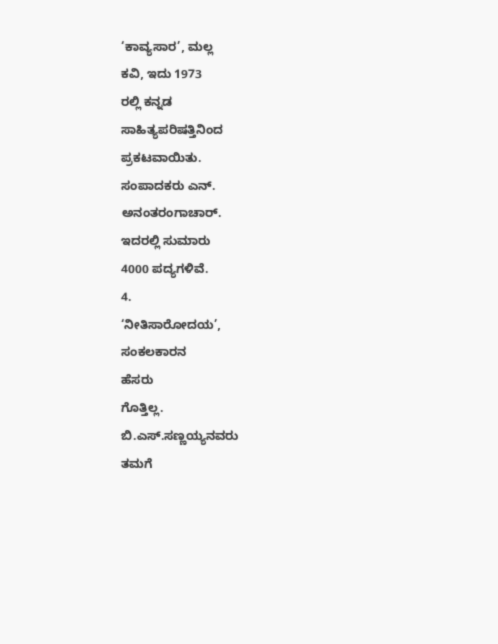‘ಕಾವ್ಯಸಾರ’, ಮಲ್ಲ
ಕವಿ, ಇದು 1973
ರಲ್ಲಿ ಕನ್ನಡ
ಸಾಹಿತ್ಯಪರಿಷತ್ತಿನಿಂದ
ಪ್ರಕಟವಾಯಿತು.
ಸಂಪಾದಕರು ಎನ್.
ಅನಂತರಂಗಾಚಾರ್.
ಇದರಲ್ಲಿ ಸುಮಾರು
4000 ಪದ್ಯಗಳಿವೆ.
4.
‘ನೀತಿಸಾರೋದಯ’,
ಸಂಕಲಕಾರನ
ಹೆಸರು
ಗೊತ್ತಿಲ್ಲ.
ಬಿ.ಎಸ್.ಸಣ್ಣಯ್ಯನವರು
ತಮಗೆ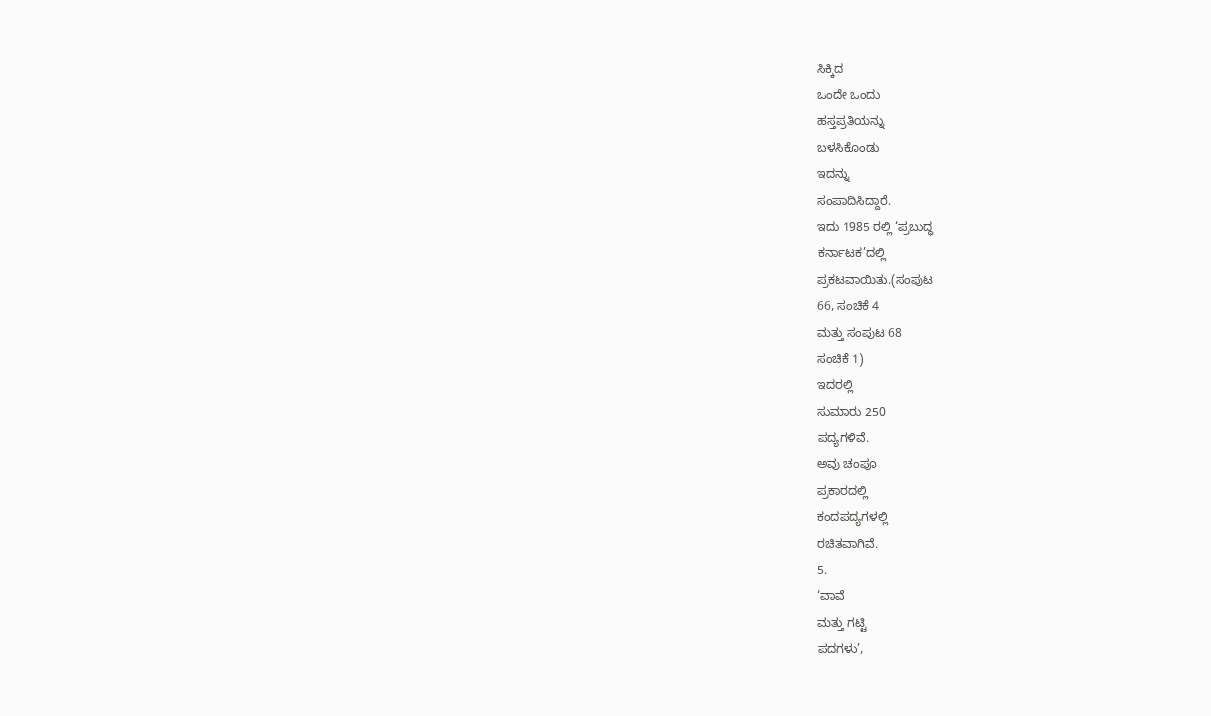ಸಿಕ್ಕಿದ
ಒಂದೇ ಒಂದು
ಹಸ್ತಪ್ರತಿಯನ್ನು
ಬಳಸಿಕೊಂಡು
ಇದನ್ನು
ಸಂಪಾದಿಸಿದ್ದಾರೆ.
ಇದು 1985 ರಲ್ಲಿ ‘ಪ್ರಬುದ್ಧ
ಕರ್ನಾಟಕ’ದಲ್ಲಿ
ಪ್ರಕಟವಾಯಿತು.(ಸಂಪುಟ
66, ಸಂಚಿಕೆ 4
ಮತ್ತು ಸಂಪುಟ 68
ಸಂಚಿಕೆ 1)
ಇದರಲ್ಲಿ
ಸುಮಾರು 250
ಪದ್ಯಗಳಿವೆ.
ಅವು ಚಂಪೂ
ಪ್ರಕಾರದಲ್ಲಿ
ಕಂದಪದ್ಯಗಳಲ್ಲಿ
ರಚಿತವಾಗಿವೆ.
5.
‘ವಾವೆ
ಮತ್ತು ಗಟ್ಟಿ
ಪದಗಳು’,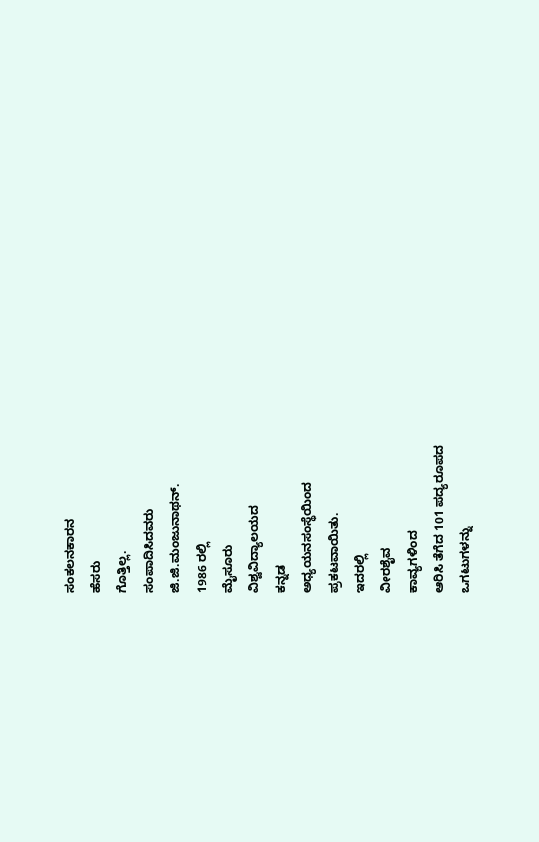ಸಂಕಲನಕಾರನ
ಹೆಸರು
ಗೊತ್ತಿಲ್ಲ.
ಸಂಪಾದಿಸಿದವರು
ಜಿ.ಜಿ.ಮಂಜುನಾಥನ್.
1986 ರಲ್ಲಿ
ಮೈಸೂರು
ವಿಶ್ವವಿದ್ಯಾಲಯದ
ಕನ್ನಡ
ಅಧ್ಯಯನಸಂಸ್ಥೆಯಿಂದ
ಪ್ರಕಟವಾಯಿತು.
ಇದರಲ್ಲಿ
ವೀರಶೈವ
ಕಾವ್ಯಗಳಿಂದ
ಆರಿಸಿ ತೆಗೆದ 101 ಪದ್ಯರೂಪದ
ಒಗಟುಗಳನ್ನು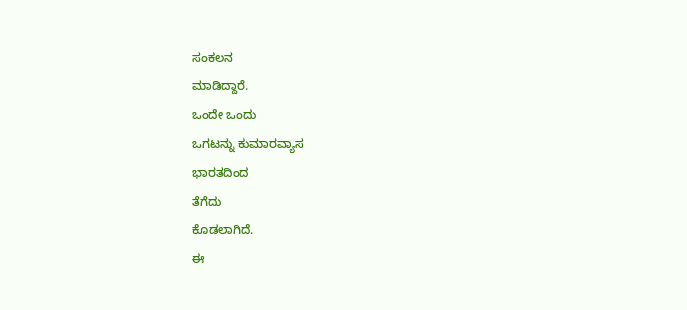ಸಂಕಲನ
ಮಾಡಿದ್ದಾರೆ.
ಒಂದೇ ಒಂದು
ಒಗಟನ್ನು ಕುಮಾರವ್ಯಾಸ
ಭಾರತದಿಂದ
ತೆಗೆದು
ಕೊಡಲಾಗಿದೆ.
ಈ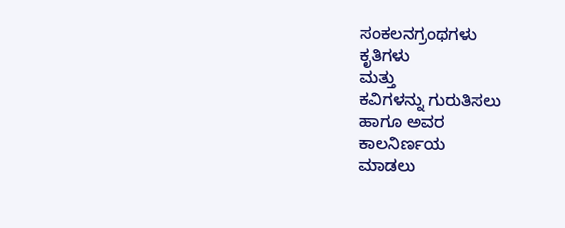ಸಂಕಲನಗ್ರಂಥಗಳು
ಕೃತಿಗಳು
ಮತ್ತು
ಕವಿಗಳನ್ನು ಗುರುತಿಸಲು
ಹಾಗೂ ಅವರ
ಕಾಲನಿರ್ಣಯ
ಮಾಡಲು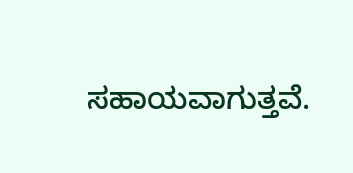ಸಹಾಯವಾಗುತ್ತವೆ.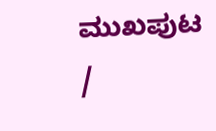ಮುಖಪುಟ
/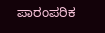ಪಾರಂಪರಿಕ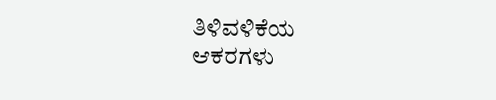ತಿಳಿವಳಿಕೆಯ
ಆಕರಗಳು